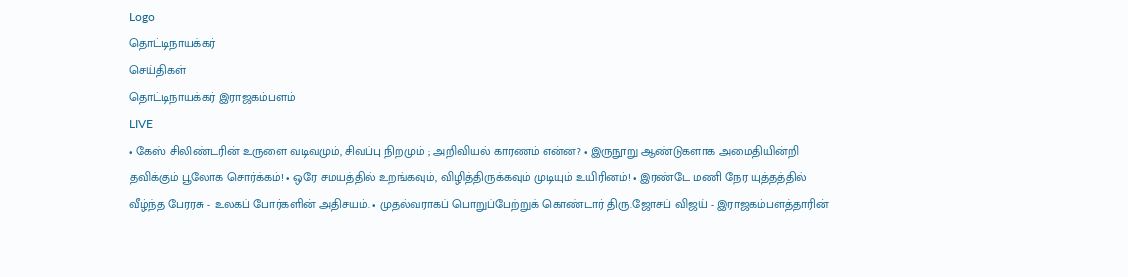Logo
தொட்டிநாயக்கர்
செய்திகள்
தொட்டிநாயக்கர் இராஜகம்பளம்
LIVE
• கேஸ் சிலிண்டரின் உருளை வடிவமும், சிவப்பு நிறமும் ; அறிவியல் காரணம் என்ன? • இருநூறு ஆண்டுகளாக அமைதியின்றி தவிக்கும் பூலோக சொர்க்கம்! • ஒரே சமயத்தில் உறங்கவும், விழித்திருக்கவும் முடியும் உயிரினம்! • இரண்டே மணி நேர யுத்தத்தில் வீழ்ந்த பேரரசு - உலகப் போர்களின் அதிசயம். • முதல்வராகப் பொறுப்பேற்றுக் கொண்டார் திரு.ஜோசப் விஜய் - இராஜகம்பளத்தாரின்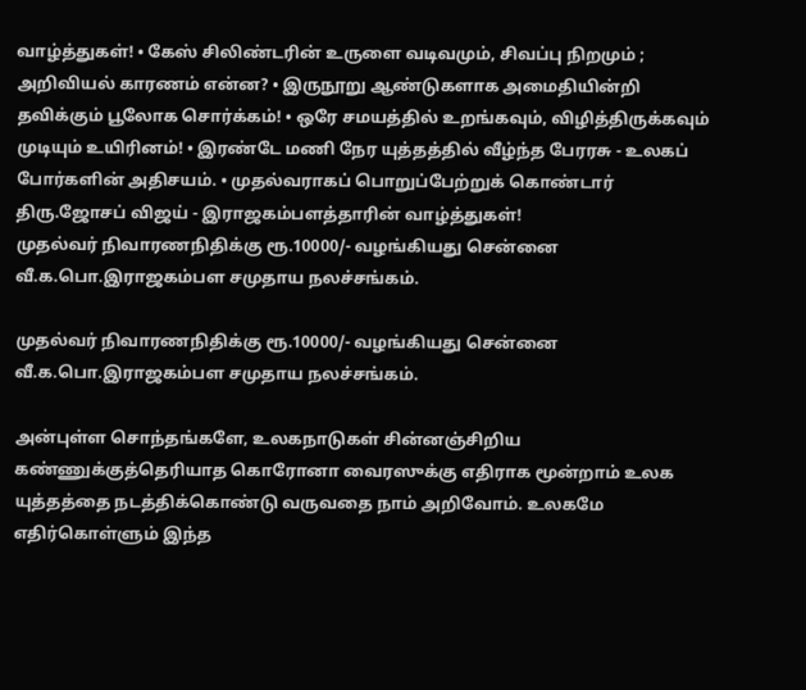வாழ்த்துகள்! • கேஸ் சிலிண்டரின் உருளை வடிவமும், சிவப்பு நிறமும் ; அறிவியல் காரணம் என்ன? • இருநூறு ஆண்டுகளாக அமைதியின்றி தவிக்கும் பூலோக சொர்க்கம்! • ஒரே சமயத்தில் உறங்கவும், விழித்திருக்கவும் முடியும் உயிரினம்! • இரண்டே மணி நேர யுத்தத்தில் வீழ்ந்த பேரரசு - உலகப் போர்களின் அதிசயம். • முதல்வராகப் பொறுப்பேற்றுக் கொண்டார் திரு.ஜோசப் விஜய் - இராஜகம்பளத்தாரின் வாழ்த்துகள்!
முதல்வர் நிவாரணநிதிக்கு ரூ.10000/- வழங்கியது சென்னை வீ.க.பொ.இராஜகம்பள சமுதாய நலச்சங்கம்.

முதல்வர் நிவாரணநிதிக்கு ரூ.10000/- வழங்கியது சென்னை வீ.க.பொ.இராஜகம்பள சமுதாய நலச்சங்கம்.

அன்புள்ள சொந்தங்களே, உலகநாடுகள் சின்னஞ்சிறிய கண்ணுக்குத்தெரியாத கொரோனா வைரஸுக்கு எதிராக மூன்றாம் உலக யுத்தத்தை நடத்திக்கொண்டு வருவதை நாம் அறிவோம். உலகமே எதிர்கொள்ளும் இந்த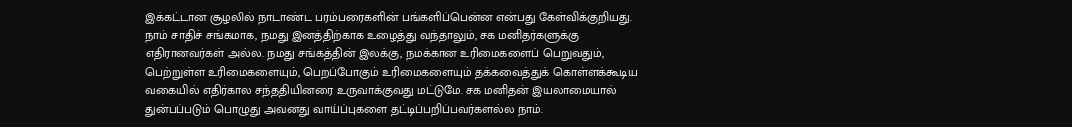இக்கட்டான சூழலில் நாடாண்ட பரம்பரைகளின் பங்களிப்பென்ன என்பது கேள்விக்குறியது. நாம் சாதிச் சங்கமாக, நமது இனத்திற்காக உழைத்து வந்தாலும், சக மனிதர்களுக்கு எதிரானவர்கள் அல்ல. நமது சங்கத்தின் இலக்கு, நமக்கான உரிமைகளைப் பெறுவதும், பெற்றுள்ள உரிமைகளையும், பெறப்போகும் உரிமைகளையும் தக்கவைத்துக் கொள்ளக்கூடிய வகையில் எதிர்கால சந்ததியினரை உருவாக்குவது மட்டுமே. சக மனிதன் இயலாமையால் துன்பப்படும் பொழுது அவனது வாய்ப்புகளை தட்டிப்பறிப்பவர்களல்ல நாம்.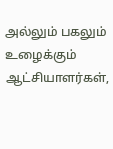அல்லும் பகலும் உழைக்கும் ஆட்சியாளர்கள்,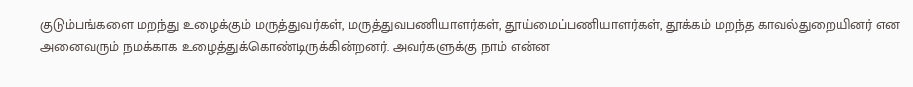குடும்பங்களை மறந்து உழைக்கும் மருத்துவர்கள், மருத்துவபணியாளர்கள், தூய்மைப்பணியாளர்கள், தூக்கம் மறந்த காவல்துறையினர் என அனைவரும் நமக்காக உழைத்துக்கொண்டிருக்கின்றனர். அவர்களுக்கு நாம் என்ன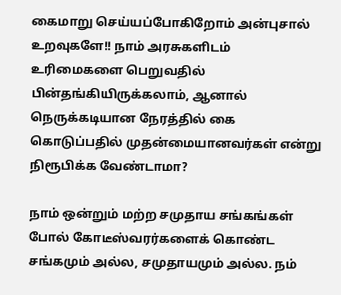கைமாறு செய்யப்போகிறோம் அன்புசால் உறவுகளே!! நாம் அரசுகளிடம் உரிமைகளை பெறுவதில் பின்தங்கியிருக்கலாம், ஆனால் நெருக்கடியான நேரத்தில் கை கொடுப்பதில் முதன்மையானவர்கள் என்று நிரூபிக்க வேண்டாமா?

நாம் ஒன்றும் மற்ற சமுதாய சங்கங்கள் போல் கோடீஸ்வரர்களைக் கொண்ட சங்கமும் அல்ல, சமுதாயமும் அல்ல. நம்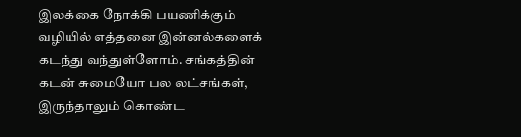இலக்கை நோக்கி பயணிக்கும் வழியில் எத்தனை இன்னல்களைக் கடந்து வந்துள்ளோம். சங்கத்தின் கடன் சுமையோ பல லட்சங்கள், இருந்தாலும் கொண்ட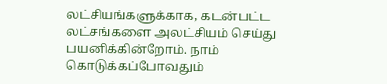லட்சியங்களுக்காக, கடன்பட்ட லட்சங்களை அலட்சியம் செய்து பயனிக்கின்றோம். நாம் கொடுக்கப்போவதும்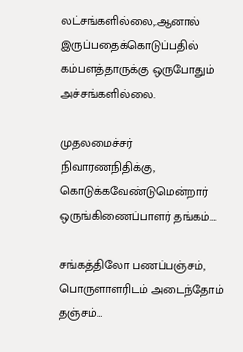லட்சங்களில்லை,.ஆனால் இருப்பதைக்கொடுப்பதில் கம்பளத்தாருக்கு ஒருபோதும் அச்சங்களில்லை.

முதலமைச்சர் நிவாரணநிதிக்கு, கொடுக்கவேண்டுமென்றார் ஒருங்கிணைப்பாளர் தங்கம்….

சங்கத்திலோ பணப்பஞ்சம், பொருளாளரிடம் அடைந்தோம் தஞ்சம்…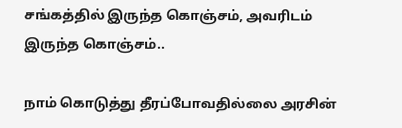சங்கத்தில் இருந்த கொஞ்சம், அவரிடம் இருந்த கொஞ்சம்..

நாம் கொடுத்து தீரப்போவதில்லை அரசின்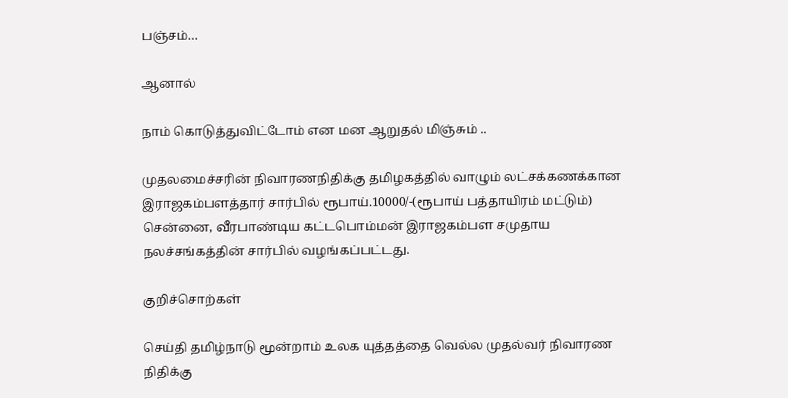பஞ்சம்…

ஆனால்

நாம் கொடுத்துவிட்டோம் என மன ஆறுதல் மிஞ்சும் ..

முதலமைச்சரின் நிவாரணநிதிக்கு தமிழகத்தில் வாழும் லட்சக்கணக்கான இராஜகம்பளத்தார் சார்பில் ரூபாய்.10000/-(ரூபாய் பத்தாயிரம் மட்டும்) சென்னை, வீரபாண்டிய கட்டபொம்மன் இராஜகம்பள சமுதாய நலச்சங்கத்தின் சார்பில் வழங்கப்பட்டது.

குறிச்சொற்கள்

செய்தி தமிழ்நாடு மூன்றாம் உலக யுத்தத்தை வெல்ல முதல்வர் நிவாரண நிதிக்கு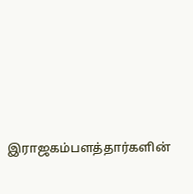இராஜகம்பளத்தார்களின்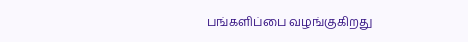பங்களிப்பை வழங்குகிறது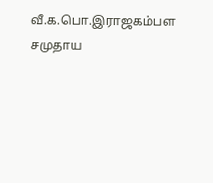வீ.க.பொ.இராஜகம்பள சமுதாய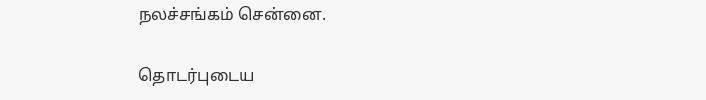நலச்சங்கம் சென்னை.

தொடர்புடைய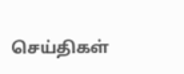செய்திகள்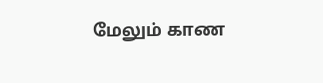மேலும் காண